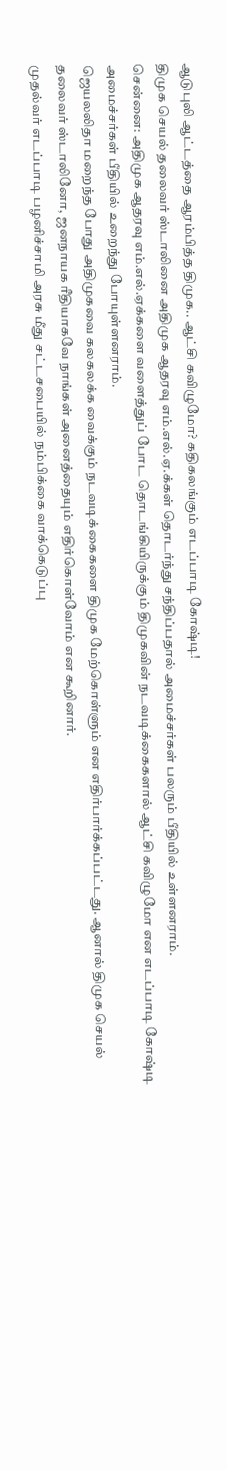ஆடுபுலி ஆட்டத்தை ஆரம்பித்த திமுக.. ஆட்சி கவிழுமோ? கதிகலங்கும் எடப்பாடி கோஷ்டி!
திமுக செயல் தலைவர் ஸ்டாலினை அதிமுக ஆதரவு எம்.எல்.ஏ.க்கள் தொடர்ந்து சந்திப்பதால் அமைச்சர்கள் பலரும் பீதியில் உள்ளனராம்.
சென்னை: அதிமுக ஆதரவு எம்.எல்.ஏக்களை வளைத்துப் போட தொடங்கியிருக்கும் திமுகவின் நடவடிக்கைகளால் ஆட்சி கவிழுமோ என எடப்பாடி கோஷ்டி அமைச்சர்கள் பீதியில் உறைந்து போயுள்ளனராம்.
ஜெயலலிதா மறைந்த போது அதிமுகவை கலகலக்க வைக்கும் நடவடிக்கைகளை திமுக மேற்கொள்ளும் என எதிர்பார்க்கப்பட்டது. ஆனால் திமுக செயல் தலைவர் ஸ்டாலினோ, ஜனநாயக ரீதியாகவே நாங்கள் அனைத்தையும் எதிர்கொள்வோம் என கூறினார்.
முதல்வர் எடப்பாடி பழனிச்சாமி அரசு மீது சட்டசபையில் நம்பிக்கை வாக்கெடுப்பு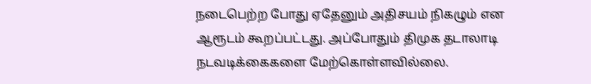நடைபெற்ற போது ஏதேனும் அதிசயம் நிகழும் என ஆரூடம் கூறப்பட்டது. அப்போதும் திமுக தடாலாடி நடவடிக்கைகளை மேற்கொள்ளவில்லை.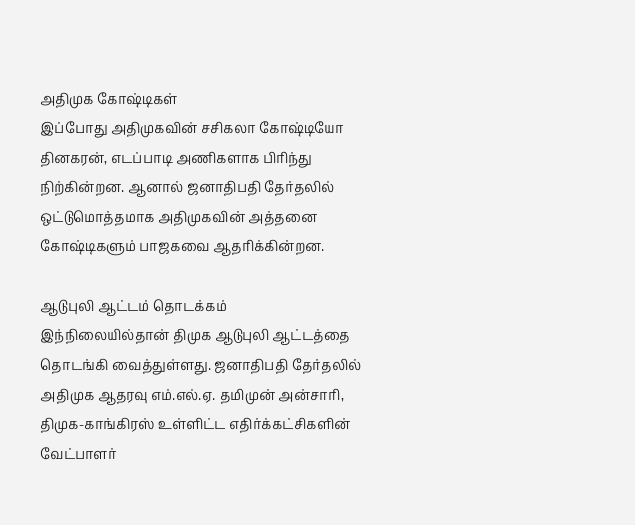அதிமுக கோஷ்டிகள்
இப்போது அதிமுகவின் சசிகலா கோஷ்டியோ தினகரன், எடப்பாடி அணிகளாக பிரிந்து நிற்கின்றன. ஆனால் ஜனாதிபதி தேர்தலில் ஒட்டுமொத்தமாக அதிமுகவின் அத்தனை கோஷ்டிகளும் பாஜகவை ஆதரிக்கின்றன.

ஆடுபுலி ஆட்டம் தொடக்கம்
இந்நிலையில்தான் திமுக ஆடுபுலி ஆட்டத்தை தொடங்கி வைத்துள்ளது. ஜனாதிபதி தேர்தலில் அதிமுக ஆதரவு எம்.எல்.ஏ. தமிமுன் அன்சாரி, திமுக-காங்கிரஸ் உள்ளிட்ட எதிர்க்கட்சிகளின் வேட்பாளர்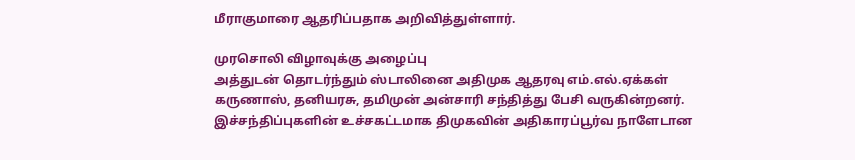மீராகுமாரை ஆதரிப்பதாக அறிவித்துள்ளார்.

முரசொலி விழாவுக்கு அழைப்பு
அத்துடன் தொடர்ந்தும் ஸ்டாலினை அதிமுக ஆதரவு எம்.எல்.ஏக்கள் கருணாஸ், தனியரசு, தமிமுன் அன்சாரி சந்தித்து பேசி வருகின்றனர். இச்சந்திப்புகளின் உச்சகட்டமாக திமுகவின் அதிகாரப்பூர்வ நாளேடான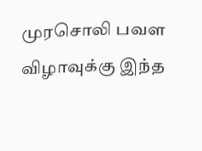முரசொலி பவள விழாவுக்கு இந்த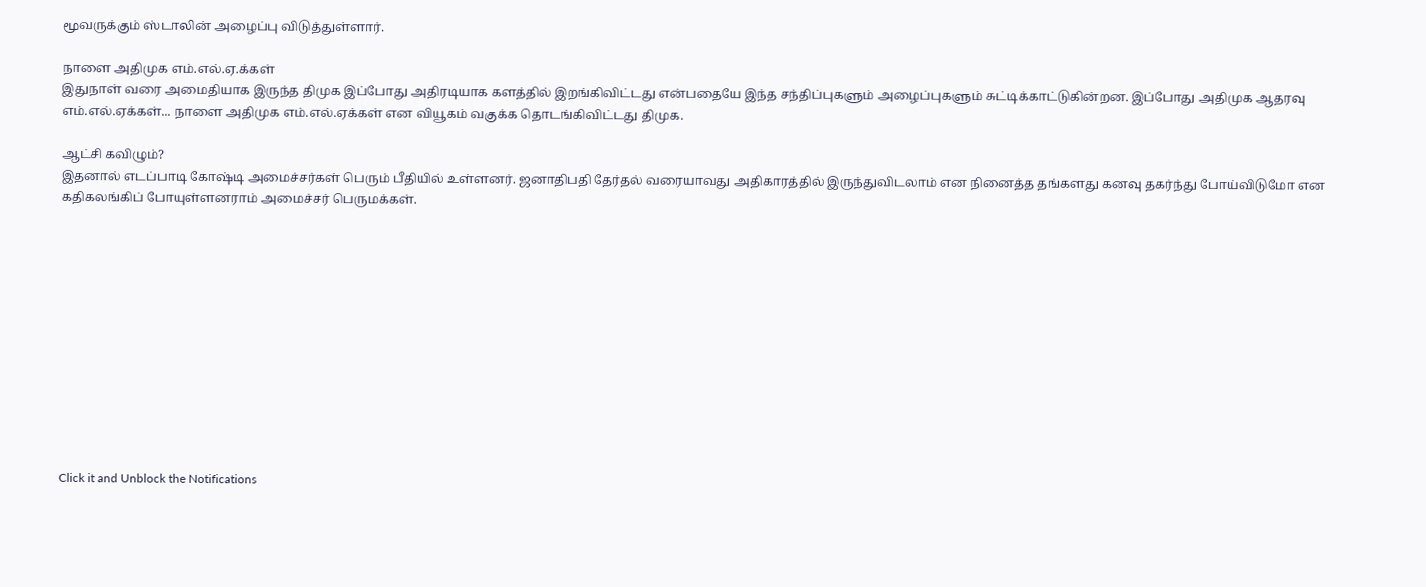மூவருக்கும் ஸ்டாலின் அழைப்பு விடுத்துள்ளார்.

நாளை அதிமுக எம்.எல்.ஏ.க்கள்
இதுநாள் வரை அமைதியாக இருந்த திமுக இப்போது அதிரடியாக களத்தில் இறங்கிவிட்டது என்பதையே இந்த சந்திப்புகளும் அழைப்புகளும் சுட்டிக்காட்டுகின்றன. இப்போது அதிமுக ஆதரவு எம்.எல்.ஏக்கள்... நாளை அதிமுக எம்.எல்.ஏக்கள் என வியூகம் வகுக்க தொடங்கிவிட்டது திமுக.

ஆட்சி கவிழும்?
இதனால் எடப்பாடி கோஷ்டி அமைச்சர்கள் பெரும் பீதியில் உள்ளனர். ஜனாதிபதி தேர்தல் வரையாவது அதிகாரத்தில் இருந்துவிடலாம் என நினைத்த தங்களது கனவு தகர்ந்து போய்விடுமோ என கதிகலங்கிப் போயுள்ளனராம் அமைச்சர் பெருமக்கள்.












Click it and Unblock the Notifications